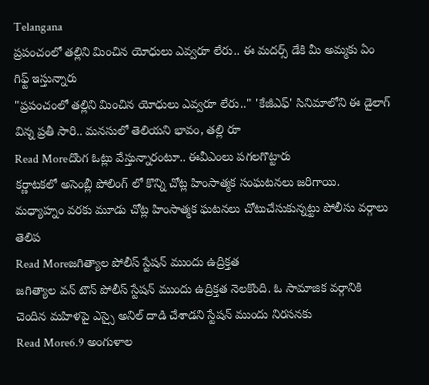Telangana
ప్రపంచంలో తల్లిని మించిన యోధులు ఎవ్వరూ లేరు.. ఈ మదర్స్ డేకి మీ అమ్మకు ఏం గిఫ్ట్ ఇస్తున్నారు
"ప్రపంచంలో తల్లిని మించిన యోధులు ఎవ్వరూ లేరు.." 'కేజీఎఫ్' సినిమాలోని ఈ డైలాగ్ విన్న ప్రతీ సారి.. మనసులో తెలియని భావం, తల్లి రూ
Read Moreదొంగ ఓట్లు వేస్తున్నారంటూ.. ఈవీఎంలు పగలగొట్టారు
కర్ణాటకలో అసెంబ్లీ పోలింగ్ లో కొన్ని చోట్ల హింసాత్మక సంఘటనలు జరిగాయి. మధ్యాహ్నం వరకు మూడు చోట్ల హింసాత్మక ఘటనలు చోటుచేసుకున్నట్టు పోలీసు వర్గాలు తెలిప
Read Moreజగిత్యాల పోలీస్ స్టేషన్ ముందు ఉద్రిక్తత
జగిత్యాల వన్ టౌన్ పోలీస్ స్టేషన్ ముందు ఉద్రిక్తత నెలకొంది. ఓ సామాజిక వర్గానికి చెందిన మహిళపై ఎస్సై అనిల్ దాడి చేశాడని స్టేషన్ ముందు నిరసనకు
Read More6.9 అంగుళాల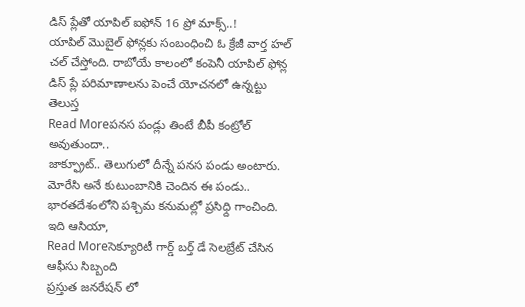డిస్ ప్లేతో యాపిల్ ఐఫోన్ 16 ప్రో మాక్స్..!
యాపిల్ మొబైల్ ఫోన్లకు సంబంధించి ఓ క్రేజీ వార్త హల్ చల్ చేస్తోంది. రాబోయే కాలంలో కంపెనీ యాపిల్ ఫోన్ల డిస్ ప్లే పరిమాణాలను పెంచే యోచనలో ఉన్నట్టు తెలుస్త
Read Moreపనస పండ్లు తింటే బీపీ కంట్రోల్ అవుతుందా..
జాక్ఫ్రూట్.. తెలుగులో దీన్నే పనస పండు అంటారు. మోరేసి అనే కుటుంబానికి చెందిన ఈ పండు.. భారతదేశంలోని పశ్చిమ కనుమల్లో ప్రసిధ్ది గాంచింది. ఇది ఆసియా,
Read Moreసెక్యూరిటీ గార్డ్ బర్త్ డే సెలబ్రేట్ చేసిన ఆఫీసు సిబ్బంది
ప్రస్తుత జనరేషన్ లో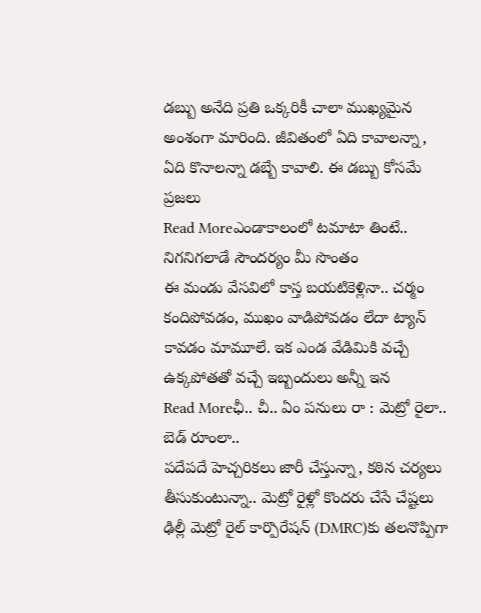డబ్బు అనేది ప్రతి ఒక్కరికీ చాలా ముఖ్యమైన అంశంగా మారింది. జీవితంలో ఏది కావాలన్నా, ఏది కొనాలన్నా డబ్బే కావాలి. ఈ డబ్బు కోసమే ప్రజలు
Read Moreఎండాకాలంలో టమాటా తింటే.. నిగనిగలాడే సౌందర్యం మీ సొంతం
ఈ మండు వేసవిలో కాస్త బయటికెళ్లినా.. చర్మం కందిపోవడం, ముఖం వాడిపోవడం లేదా ట్యాన్ కావడం మామూలే. ఇక ఎండ వేడిమికి వచ్చే ఉక్కపోతతో వచ్చే ఇబ్బందులు అన్నీ ఇన
Read Moreఛీ.. చీ.. ఏం పనులు రా : మెట్రో రైలా.. బెడ్ రూంలా..
పదేపదే హెచ్చరికలు జారీ చేస్తున్నా, కఠిన చర్యలు తీసుకుంటున్నా.. మెట్రో రైళ్లో కొందరు చేసే చేష్టలు ఢిల్లీ మెట్రో రైల్ కార్పొరేషన్ (DMRC)కు తలనొప్పిగా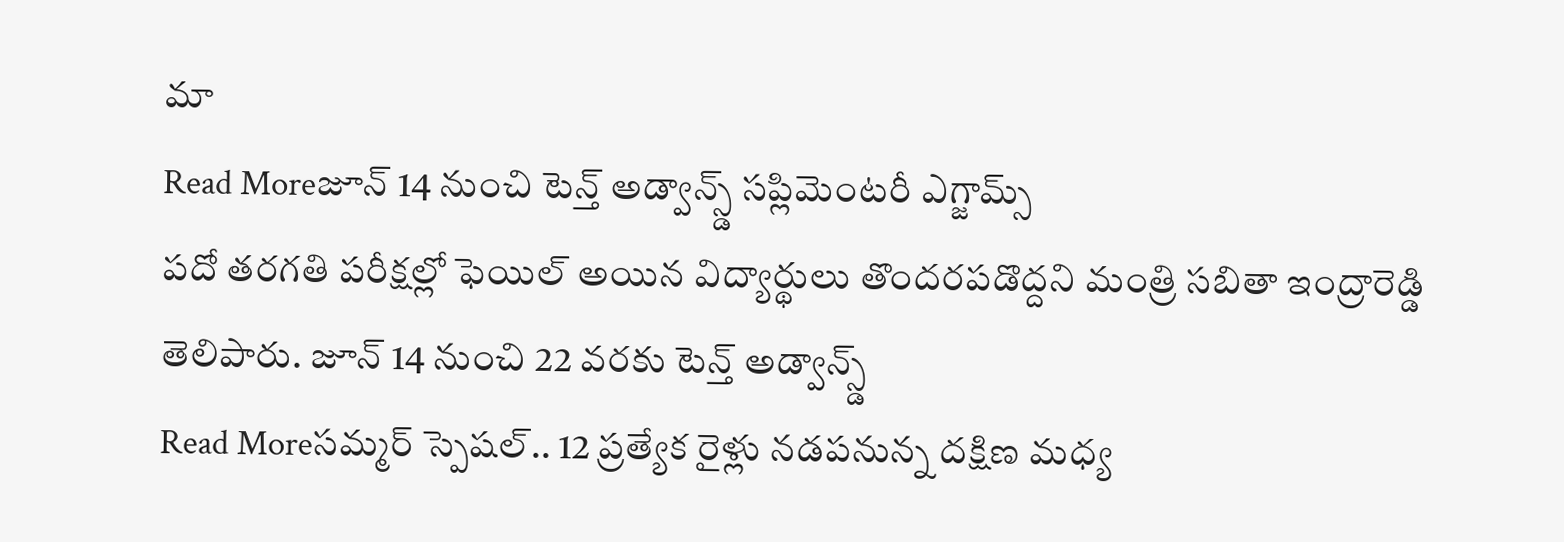మా
Read Moreజూన్ 14 నుంచి టెన్త్ అడ్వాన్స్డ్ సప్లిమెంటరీ ఎగ్జామ్స్
పదో తరగతి పరీక్షల్లో ఫెయిల్ అయిన విద్యార్థులు తొందరపడొద్దని మంత్రి సబితా ఇంద్రారెడ్డి తెలిపారు. జూన్ 14 నుంచి 22 వరకు టెన్త్ అడ్వాన్స్డ్
Read Moreసమ్మర్ స్పెషల్.. 12 ప్రత్యేక రైళ్లు నడపనున్న దక్షిణ మధ్య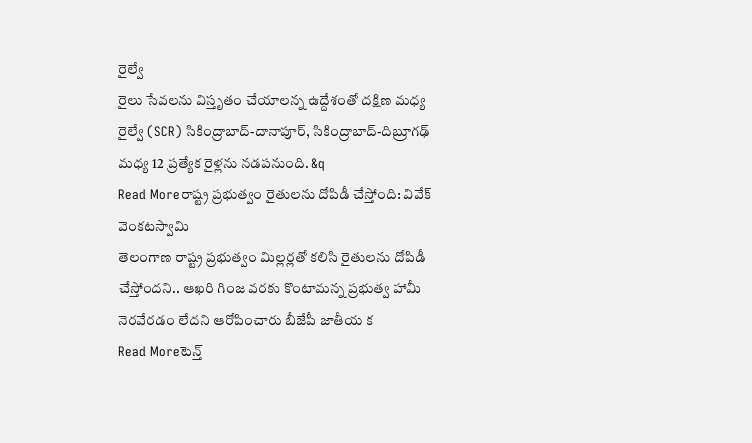రైల్వే
రైలు సేవలను విస్తృతం చేయాలన్న ఉద్దేశంతో దక్షిణ మధ్య రైల్వే (SCR) సికింద్రాబాద్-దానాపూర్, సికింద్రాబాద్-దిబ్రూగఢ్ మధ్య 12 ప్రత్యేక రైళ్లను నడపనుంది. &q
Read Moreరాష్ట్ర ప్రభుత్వం రైతులను దోపిడీ చేస్తోంది: వివేక్ వెంకటస్వామి
తెలంగాణ రాష్ట్ర ప్రభుత్వం మిల్లర్లతో కలిసి రైతులను దోపిడీ చేస్తోందని.. ఆఖరి గింజ వరకు కొంటామన్న ప్రభుత్వ హామీ నెరవేరడం లేదని ఆరోపించారు బీజేపీ జాతీయ క
Read Moreటెన్త్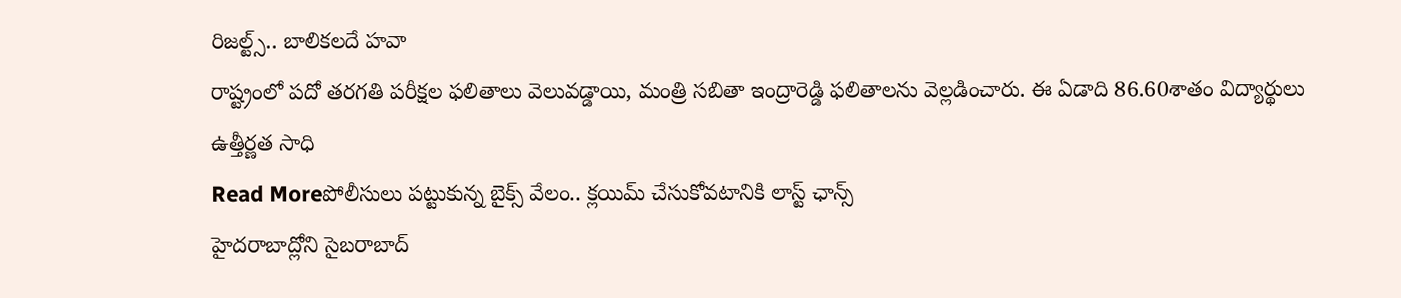రిజల్ట్స్.. బాలికలదే హవా
రాష్ట్రంలో పదో తరగతి పరీక్షల ఫలితాలు వెలువడ్డాయి, మంత్రి సబితా ఇంద్రారెడ్డి ఫలితాలను వెల్లడించారు. ఈ ఏడాది 86.60శాతం విద్యార్థులు ఉత్తీర్ణత సాధి
Read Moreపోలీసులు పట్టుకున్న బైక్స్ వేలం.. క్లయిమ్ చేసుకోవటానికి లాస్ట్ ఛాన్స్
హైదరాబాద్లోని సైబరాబాద్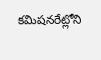కమిషనరేట్లోని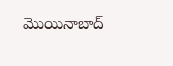మొయినాబాద్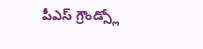పీఎస్ గ్రౌండ్స్లో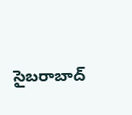సైబరాబాద్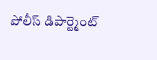పోలీస్ డిపార్ట్మెంట్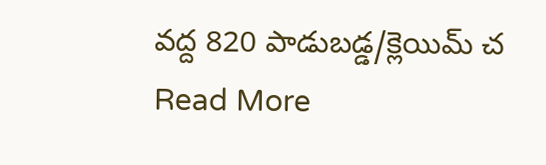వద్ద 820 పాడుబడ్డ/క్లెయిమ్ చ
Read More